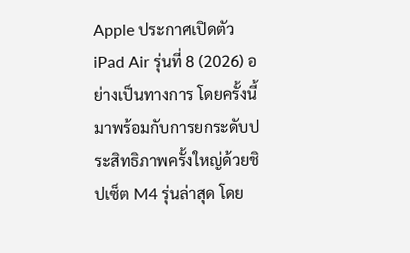Apple ประกาศเปิดตัว iPad Air รุ่นที่ 8 (2026) อย่างเป็นทางการ โดยครั้งนี้มาพร้อมกับการยกระดับประสิทธิภาพครั้งใหญ่ด้วยชิปเซ็ต M4 รุ่นล่าสุด โดย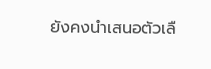ยังคงนำเสนอตัวเลื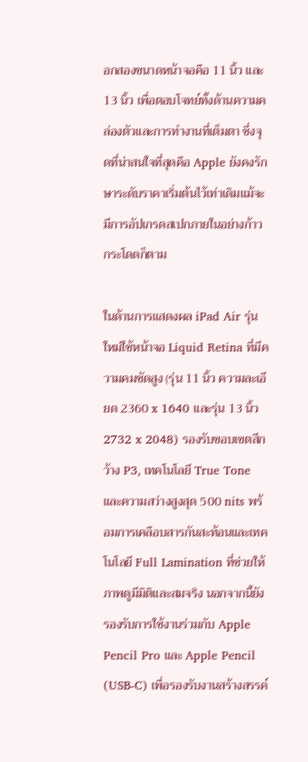อกสองขนาดหน้าจอคือ 11 นิ้ว และ 13 นิ้ว เพื่อตอบโจทย์ทั้งด้านความคล่องตัวและการทำงานที่เต็มตา ซึ่งจุดที่น่าสนใจที่สุดคือ Apple ยังคงรักษาระดับราคาเริ่มต้นไว้เท่าเดิมแม้จะมีการอัปเกรดสเปกภายในอย่างก้าวกระโดดก็ตาม

ในด้านการแสดงผล iPad Air รุ่นใหม่ใช้หน้าจอ Liquid Retina ที่มีความคมชัดสูง (รุ่น 11 นิ้ว ความละเอียด 2360 x 1640 และรุ่น 13 นิ้ว 2732 x 2048) รองรับขอบเขตสีกว้าง P3, เทคโนโลยี True Tone และความสว่างสูงสุด 500 nits พร้อมการเคลือบสารกันสะท้อนและเทคโนโลยี Full Lamination ที่ช่วยให้ภาพดูมีมิติและสมจริง นอกจากนี้ยังรองรับการใช้งานร่วมกับ Apple Pencil Pro และ Apple Pencil (USB-C) เพื่อรองรับงานสร้างสรรค์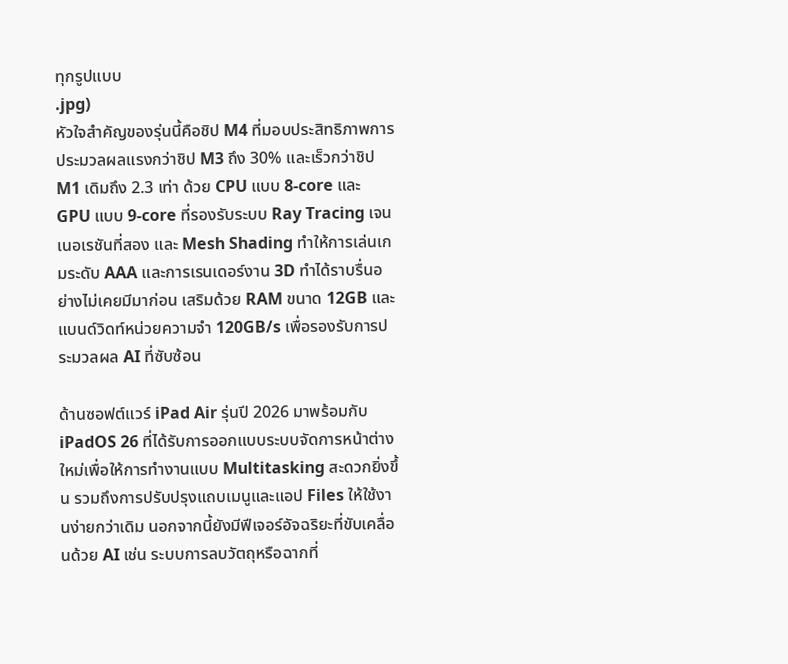ทุกรูปแบบ
.jpg)
หัวใจสำคัญของรุ่นนี้คือชิป M4 ที่มอบประสิทธิภาพการประมวลผลแรงกว่าชิป M3 ถึง 30% และเร็วกว่าชิป M1 เดิมถึง 2.3 เท่า ด้วย CPU แบบ 8-core และ GPU แบบ 9-core ที่รองรับระบบ Ray Tracing เจนเนอเรชันที่สอง และ Mesh Shading ทำให้การเล่นเกมระดับ AAA และการเรนเดอร์งาน 3D ทำได้ราบรื่นอย่างไม่เคยมีมาก่อน เสริมด้วย RAM ขนาด 12GB และแบนด์วิดท์หน่วยความจำ 120GB/s เพื่อรองรับการประมวลผล AI ที่ซับซ้อน

ด้านซอฟต์แวร์ iPad Air รุ่นปี 2026 มาพร้อมกับ iPadOS 26 ที่ได้รับการออกแบบระบบจัดการหน้าต่างใหม่เพื่อให้การทำงานแบบ Multitasking สะดวกยิ่งขึ้น รวมถึงการปรับปรุงแถบเมนูและแอป Files ให้ใช้งานง่ายกว่าเดิม นอกจากนี้ยังมีฟีเจอร์อัจฉริยะที่ขับเคลื่อนด้วย AI เช่น ระบบการลบวัตถุหรือฉากที่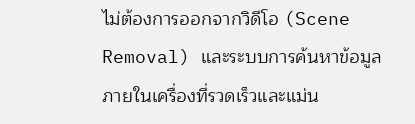ไม่ต้องการออกจากวิดีโอ (Scene Removal) และระบบการค้นหาข้อมูลภายในเครื่องที่รวดเร็วและแม่น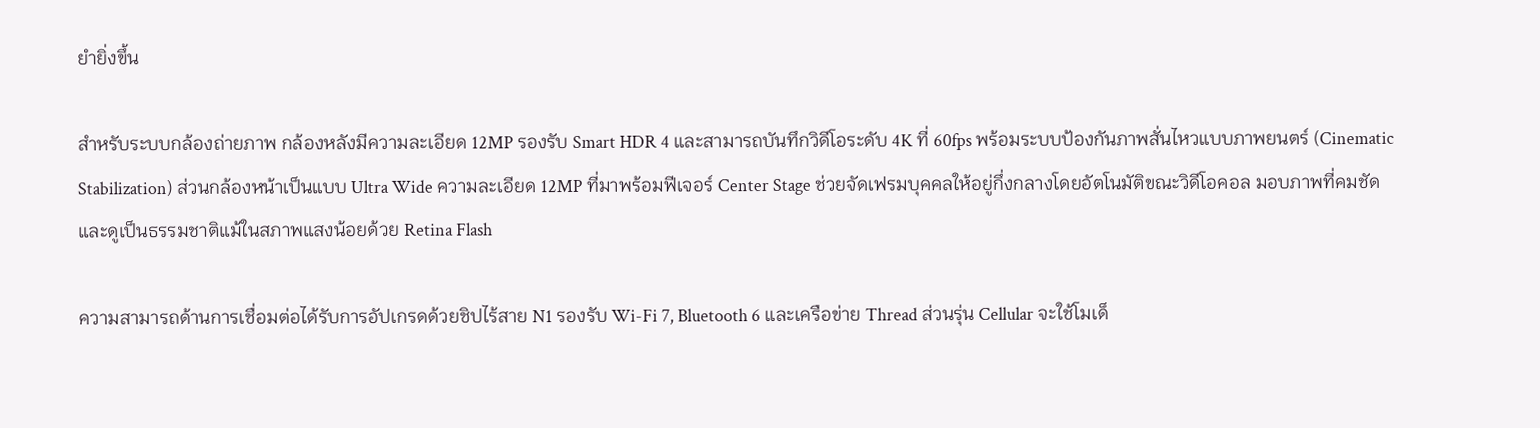ยำยิ่งขึ้น

สำหรับระบบกล้องถ่ายภาพ กล้องหลังมีความละเอียด 12MP รองรับ Smart HDR 4 และสามารถบันทึกวิดีโอระดับ 4K ที่ 60fps พร้อมระบบป้องกันภาพสั่นไหวแบบภาพยนตร์ (Cinematic Stabilization) ส่วนกล้องหน้าเป็นแบบ Ultra Wide ความละเอียด 12MP ที่มาพร้อมฟีเจอร์ Center Stage ช่วยจัดเฟรมบุคคลให้อยู่กึ่งกลางโดยอัตโนมัติขณะวิดีโอคอล มอบภาพที่คมชัดและดูเป็นธรรมชาติแม้ในสภาพแสงน้อยด้วย Retina Flash

ความสามารถด้านการเชื่อมต่อได้รับการอัปเกรดด้วยชิปไร้สาย N1 รองรับ Wi-Fi 7, Bluetooth 6 และเครือข่าย Thread ส่วนรุ่น Cellular จะใช้โมเด็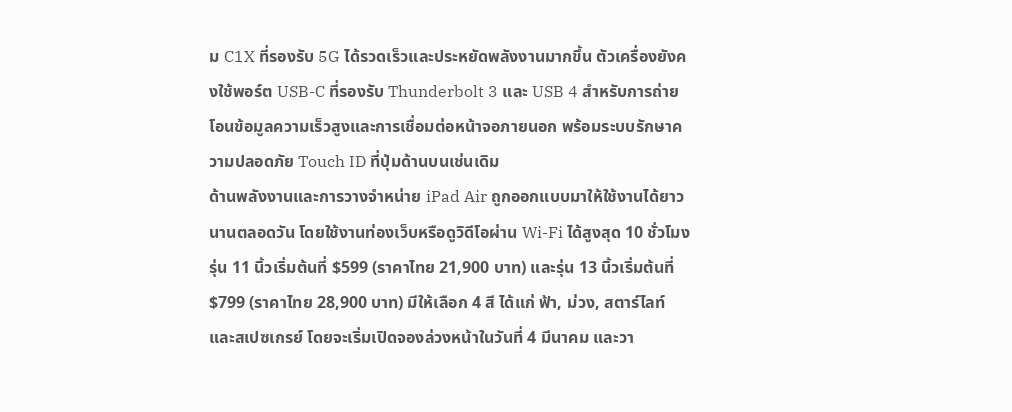ม C1X ที่รองรับ 5G ได้รวดเร็วและประหยัดพลังงานมากขึ้น ตัวเครื่องยังคงใช้พอร์ต USB-C ที่รองรับ Thunderbolt 3 และ USB 4 สำหรับการถ่ายโอนข้อมูลความเร็วสูงและการเชื่อมต่อหน้าจอภายนอก พร้อมระบบรักษาความปลอดภัย Touch ID ที่ปุ่มด้านบนเช่นเดิม
ด้านพลังงานและการวางจำหน่าย iPad Air ถูกออกแบบมาให้ใช้งานได้ยาวนานตลอดวัน โดยใช้งานท่องเว็บหรือดูวิดีโอผ่าน Wi-Fi ได้สูงสุด 10 ชั่วโมง รุ่น 11 นิ้วเริ่มต้นที่ $599 (ราคาไทย 21,900 บาท) และรุ่น 13 นิ้วเริ่มต้นที่ $799 (ราคาไทย 28,900 บาท) มีให้เลือก 4 สี ได้แก่ ฟ้า, ม่วง, สตาร์ไลท์ และสเปซเกรย์ โดยจะเริ่มเปิดจองล่วงหน้าในวันที่ 4 มีนาคม และวา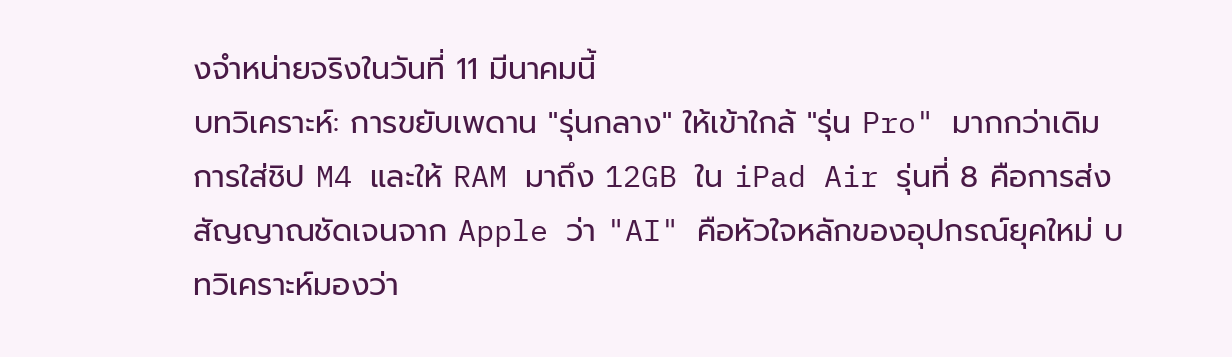งจำหน่ายจริงในวันที่ 11 มีนาคมนี้
บทวิเคราะห์: การขยับเพดาน "รุ่นกลาง" ให้เข้าใกล้ "รุ่น Pro" มากกว่าเดิม การใส่ชิป M4 และให้ RAM มาถึง 12GB ใน iPad Air รุ่นที่ 8 คือการส่งสัญญาณชัดเจนจาก Apple ว่า "AI" คือหัวใจหลักของอุปกรณ์ยุคใหม่ บทวิเคราะห์มองว่า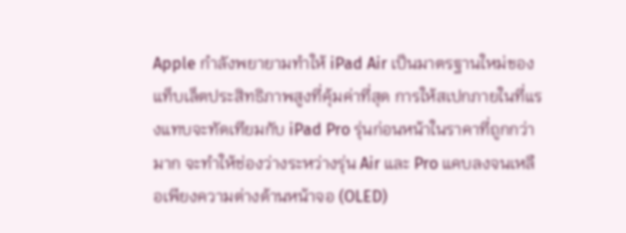Apple กำลังพยายามทำให้ iPad Air เป็นมาตรฐานใหม่ของแท็บเล็ตประสิทธิภาพสูงที่คุ้มค่าที่สุด การให้สเปกภายในที่แรงแทบจะทัดเทียมกับ iPad Pro รุ่นก่อนหน้าในราคาที่ถูกกว่ามาก จะทำให้ช่องว่างระหว่างรุ่น Air และ Pro แคบลงจนเหลือเพียงความต่างด้านหน้าจอ (OLED)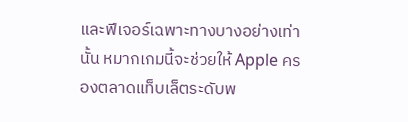และฟีเจอร์เฉพาะทางบางอย่างเท่านั้น หมากเกมนี้จะช่วยให้ Apple ครองตลาดแท็บเล็ตระดับพ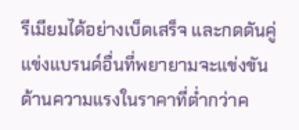รีเมียมได้อย่างเบ็ดเสร็จ และกดดันคู่แข่งแบรนด์อื่นที่พยายามจะแข่งขันด้านความแรงในราคาที่ต่ำกว่าค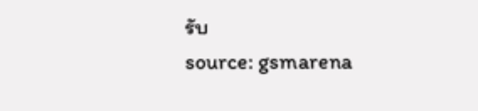รับ
source: gsmarena